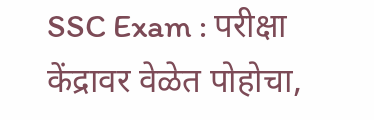SSC Exam : परीक्षा केंद्रावर वेळेत पोहोचा,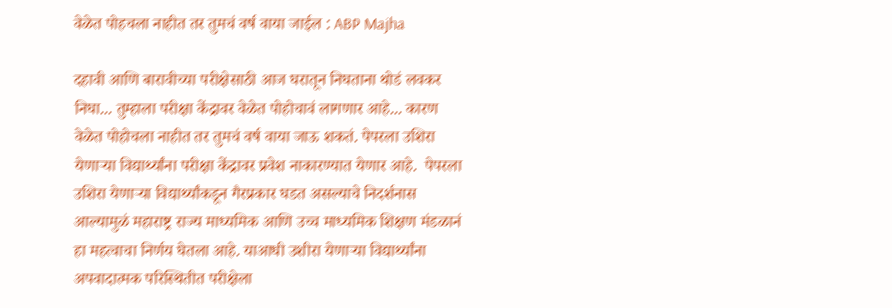वेळेत पोहचला नाहीत तर तुमचं वर्ष वाया जाईल : ABP Majha

दहावी आणि बारावीच्या परीक्षेसाठी आज घरातून निघताना थोडं लवकर निघा... तुम्हाला परीक्षा केंद्रावर वेळेत पोहोचावं लागणार आहे... कारण वेळेत पोहोचला नाहीत तर तुमचं वर्ष वाया जाऊ शकतं. पेपरला उशिरा येणाऱ्या विद्यार्थ्यांना परीक्षा केंद्रावर प्रवेश नाकारण्यात येणार आहे.  पेपरला उशिरा येणाऱ्या विद्यार्थ्यांकडून गैरप्रकार घडत असल्याचे निदर्शनास आल्यामुळं महाराष्ट्र राज्य माध्यमिक आणि उच्च माध्यमिक शिक्षण मंडळानं हा महत्वाचा निर्णय घेतला आहे. याआधी उशीरा येणाऱ्या विद्यार्थ्यांना अपवादात्मक परिस्थितीत परीक्षेला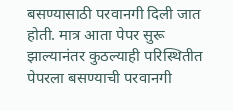बसण्यासाठी परवानगी दिली जात होती. मात्र आता पेपर सुरू झाल्यानंतर कुठल्याही परिस्थितीत पेपरला बसण्याची परवानगी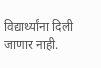विद्यार्थ्यांना दिली जाणार नाही.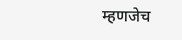म्हणजेच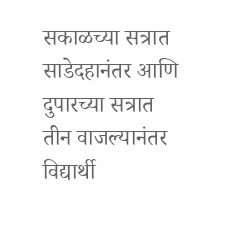सकाळच्या सत्रात साडेदहानंतर आणि दुपारच्या सत्रात तीन वाजल्यानंतर विद्यार्थी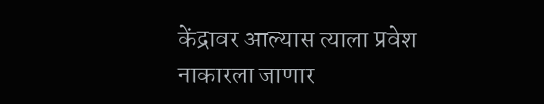केंद्रावर आल्यास त्याला प्रवेश नाकारला जाणार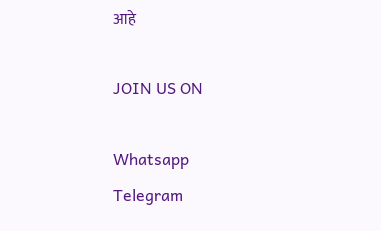आहे

JOIN US ON

Whatsapp
Telegram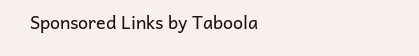Sponsored Links by Taboola